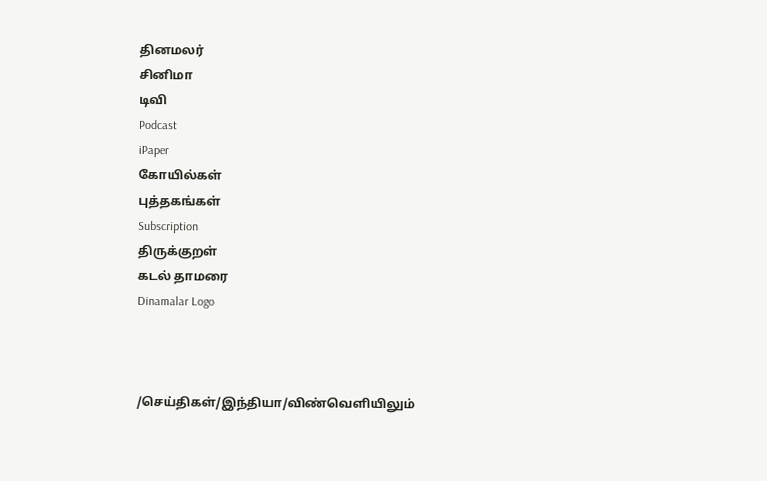தினமலர்
சினிமா
டிவி
Podcast
iPaper
கோயில்கள்
புத்தகங்கள்
Subscription
திருக்குறள்
கடல் தாமரை
Dinamalar Logo



/செய்திகள்/இந்தியா/விண்வெளியிலும்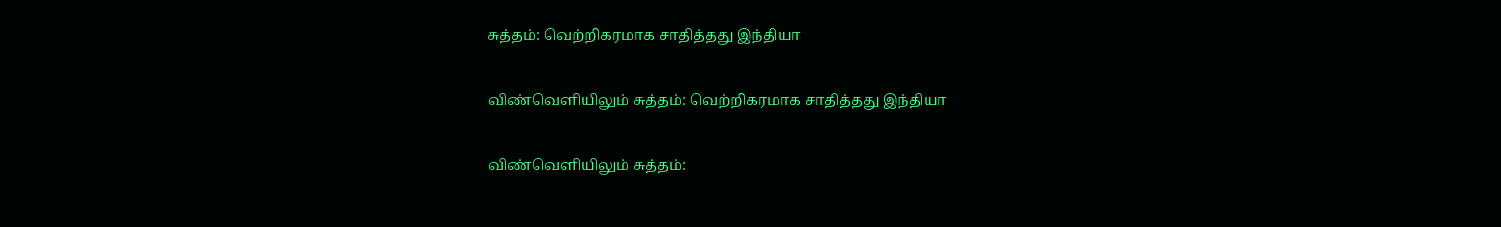சுத்தம்: வெற்றிகரமாக சாதித்தது இந்தியா

விண்வெளியிலும் சுத்தம்: வெற்றிகரமாக சாதித்தது இந்தியா

விண்வெளியிலும் சுத்தம்: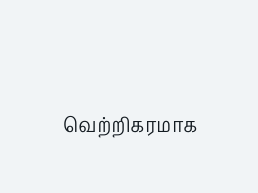வெற்றிகரமாக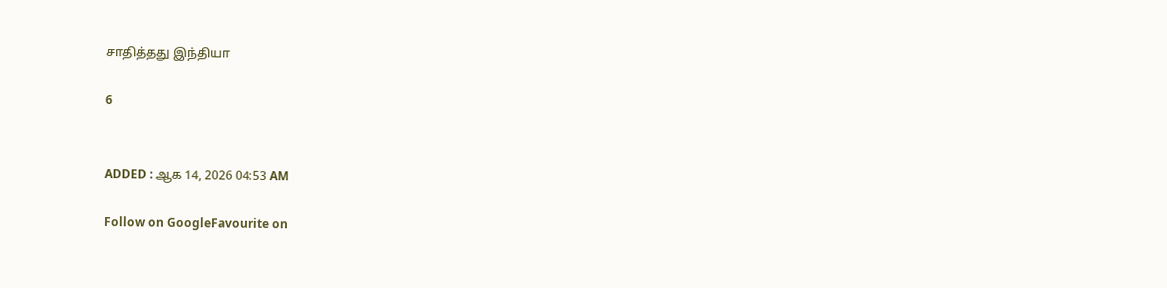சாதித்தது இந்தியா

6


ADDED : ஆக 14, 2026 04:53 AM

Follow on GoogleFavourite on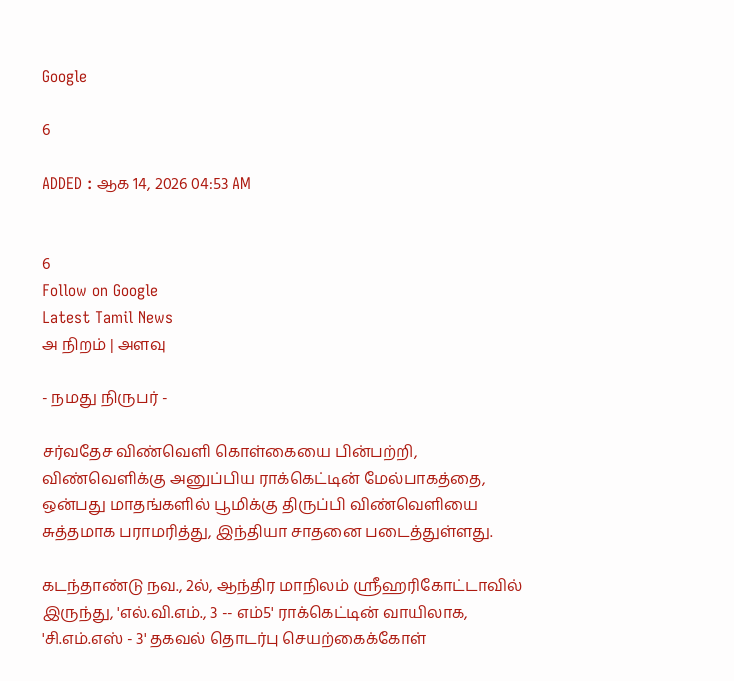Google

6

ADDED : ஆக 14, 2026 04:53 AM


6
Follow on Google
Latest Tamil News
அ நிறம் | அளவு

- நமது நிருபர் -

சர்வதேச விண்வெளி கொள்கையை பின்பற்றி, விண்வெளிக்கு அனுப்பிய ராக்கெட்டின் மேல்பாகத்தை, ஒன்பது மாதங்களில் பூமிக்கு திருப்பி விண்வெளியை சுத்தமாக பராமரித்து, இந்தியா சாதனை படைத்துள்ளது.

கடந்தாண்டு நவ., 2ல், ஆந்திர மாநிலம் ஸ்ரீஹரிகோட்டாவில் இருந்து, 'எல்.வி.எம்., 3 -- எம்5' ராக்கெட்டின் வாயிலாக, 'சி.எம்.எஸ் - 3' தகவல் தொடர்பு செயற்கைக்கோள்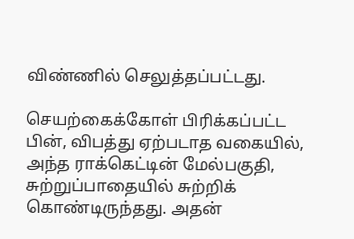விண்ணில் செலுத்தப்பட்டது.

செயற்கைக்கோள் பிரிக்கப்பட்ட பின், விபத்து ஏற்படாத வகையில், அந்த ராக்கெட்டின் மேல்பகுதி, சுற்றுப்பாதையில் சுற்றிக் கொண்டிருந்தது. அதன்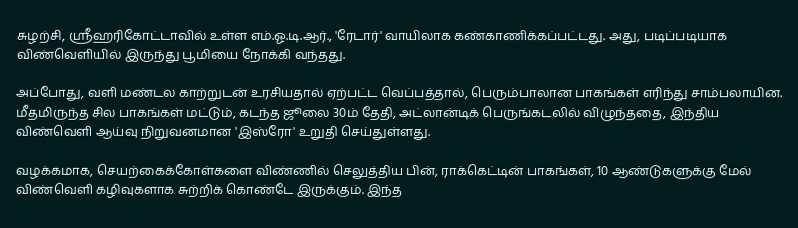சுழற்சி, ஸ்ரீஹரிகோட்டாவில் உள்ள எம்.ஓ.டி.ஆர்., 'ரேடார்' வாயிலாக கண்காணிக்கப்பட்டது. அது, படிப்படியாக விண்வெளியில் இருந்து பூமியை நோக்கி வந்தது.

அப்போது, வளி மண்டல காற்றுடன் உரசியதால் ஏற்பட்ட வெப்பத்தால், பெரும்பாலான பாகங்கள் எரிந்து சாம்பலாயின. மீதமிருந்த சில பாகங்கள் மட்டும், கடந்த ஜூலை 30ம் தேதி, அட்லான்டிக் பெருங்கடலில் விழுந்ததை, இந்திய விண்வெளி ஆய்வு நிறுவனமான 'இஸ்ரோ' உறுதி செய்துள்ளது.

வழக்கமாக, செயற்கைக்கோள்களை விண்ணில் செலுத்திய பின், ராக்கெட்டின் பாகங்கள், 10 ஆண்டுகளுக்கு மேல் விண்வெளி கழிவுகளாக சுற்றிக் கொண்டே இருக்கும். இந்த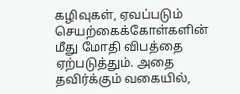கழிவுகள், ஏவப்படும் செயற்கைக்கோள்களின் மீது மோதி விபத்தை ஏற்படுத்தும். அதை தவிர்க்கும் வகையில்,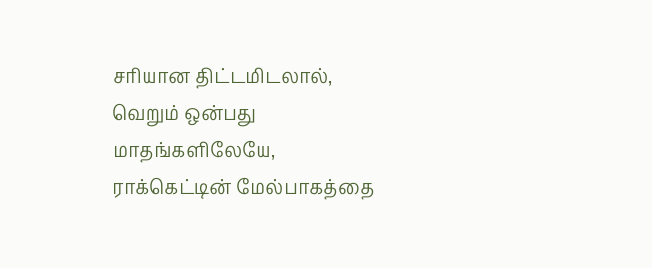சரியான திட்டமிடலால், வெறும் ஒன்பது மாதங்களிலேயே, ராக்கெட்டின் மேல்பாகத்தை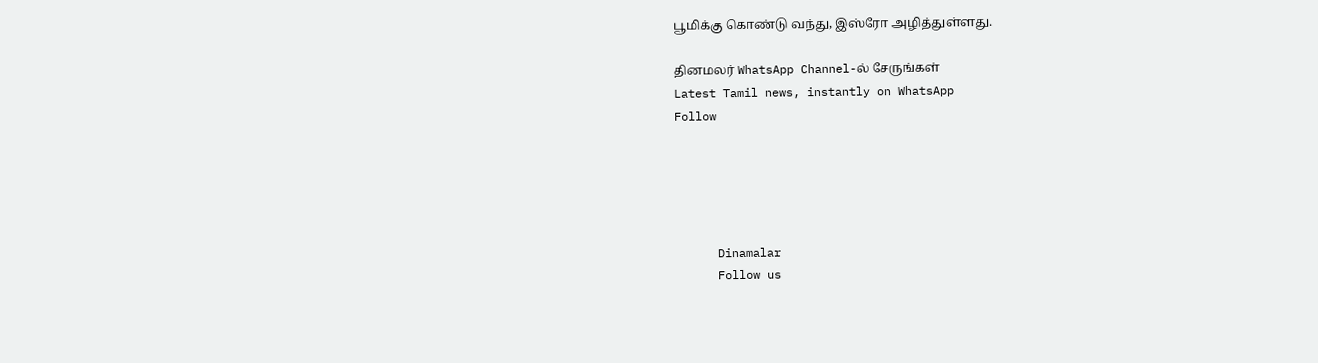பூமிக்கு கொண்டு வந்து, இஸ்ரோ அழித்துள்ளது.

தினமலர் WhatsApp Channel-ல் சேருங்கள்
Latest Tamil news, instantly on WhatsApp
Follow





      Dinamalar
      Follow us